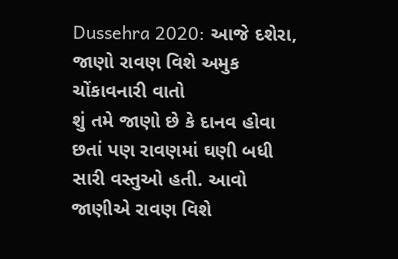Dussehra 2020: આજે દશેરા, જાણો રાવણ વિશે અમુક ચોંકાવનારી વાતો
શું તમે જાણો છે કે દાનવ હોવા છતાં પણ રાવણમાં ઘણી બધી સારી વસ્તુઓ હતી. આવો જાણીએ રાવણ વિશે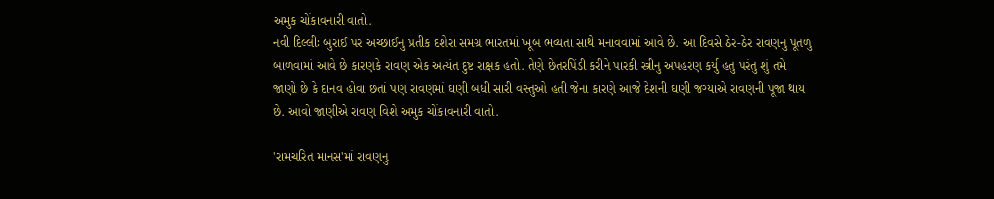અમુક ચોંકાવનારી વાતો.
નવી દિલ્લીઃ બુરાઈ પર અચ્છાઈનુ પ્રતીક દશેરા સમગ્ર ભારતમાં ખૂબ ભવ્યતા સાથે મનાવવામાં આવે છે. આ દિવસે ઠેર-ઠેર રાવણનુ પૂતળુ બાળવામાં આવે છે કારણકે રાવણ એક અત્યંત દુષ્ટ રાક્ષક હતો. તેણે છેતરપિંડી કરીને પારકી સ્ત્રીનુ અપહરણ કર્યુ હતુ પરંતુ શું તમે જાણો છે કે દાનવ હોવા છતાં પણ રાવણમાં ઘણી બધી સારી વસ્તુઓ હતી જેના કારણે આજે દેશની ઘણી જગ્યાએ રાવણની પૂજા થાય છે. આવો જાણીએ રાવણ વિશે અમુક ચોંકાવનારી વાતો.

'રામચરિત માનસ'માં રાવણનુ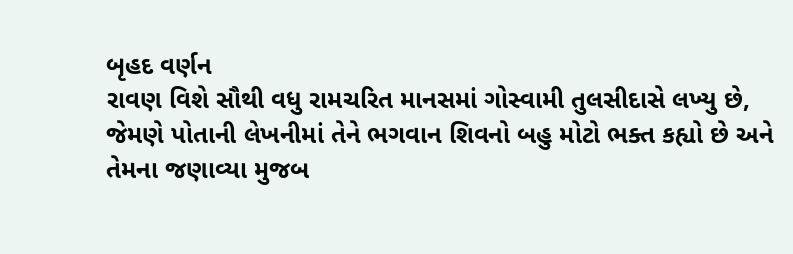બૃહદ વર્ણન
રાવણ વિશે સૌથી વધુ રામચરિત માનસમાં ગોસ્વામી તુલસીદાસે લખ્યુ છે, જેમણે પોતાની લેખનીમાં તેને ભગવાન શિવનો બહુ મોટો ભક્ત કહ્યો છે અને તેમના જણાવ્યા મુજબ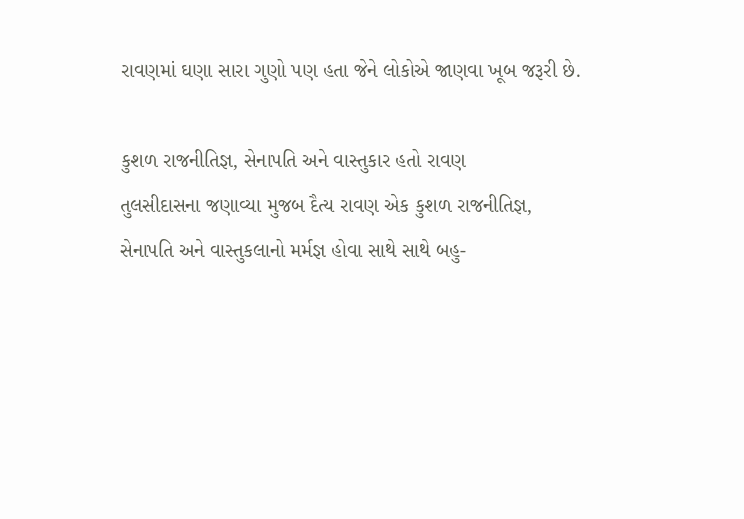રાવણમાં ઘણા સારા ગુણો પણ હતા જેને લોકોએ જાણવા ખૂબ જરૂરી છે.

કુશળ રાજનીતિજ્ઞ, સેનાપતિ અને વાસ્તુકાર હતો રાવણ
તુલસીદાસના જણાવ્યા મુજબ દૈત્ય રાવણ એક કુશળ રાજનીતિજ્ઞ, સેનાપતિ અને વાસ્તુકલાનો મર્મજ્ઞ હોવા સાથે સાથે બહુ-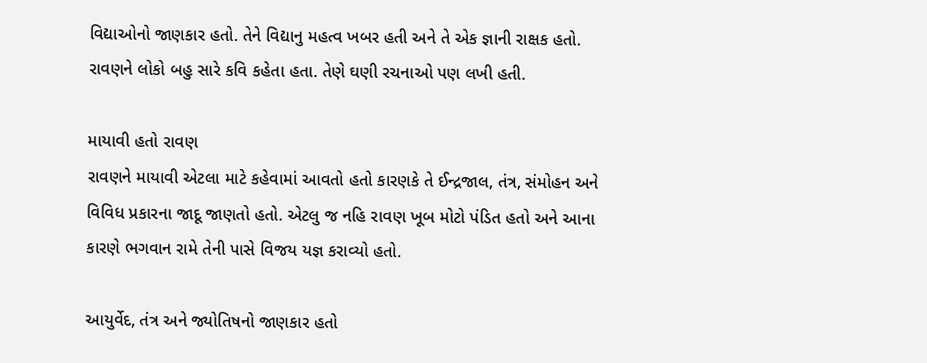વિદ્યાઓનો જાણકાર હતો. તેને વિદ્યાનુ મહત્વ ખબર હતી અને તે એક જ્ઞાની રાક્ષક હતો. રાવણને લોકો બહુ સારે કવિ કહેતા હતા. તેણે ઘણી રચનાઓ પણ લખી હતી.

માયાવી હતો રાવણ
રાવણને માયાવી એટલા માટે કહેવામાં આવતો હતો કારણકે તે ઈન્દ્રજાલ, તંત્ર, સંમોહન અને વિવિધ પ્રકારના જાદૂ જાણતો હતો. એટલુ જ નહિ રાવણ ખૂબ મોટો પંડિત હતો અને આના કારણે ભગવાન રામે તેની પાસે વિજય યજ્ઞ કરાવ્યો હતો.

આયુર્વેદ, તંત્ર અને જ્યોતિષનો જાણકાર હતો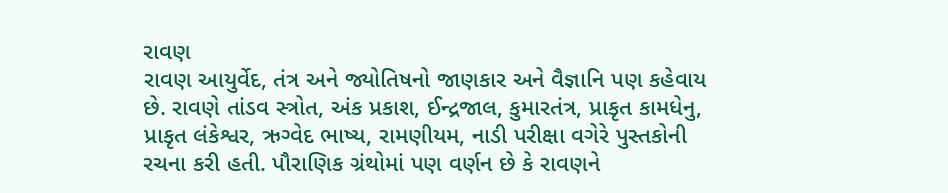રાવણ
રાવણ આયુર્વેદ, તંત્ર અને જ્યોતિષનો જાણકાર અને વૈજ્ઞાનિ પણ કહેવાય છે. રાવણે તાંડવ સ્ત્રોત, અંક પ્રકાશ, ઈન્દ્રજાલ, કુમારતંત્ર, પ્રાકૃત કામધેનુ, પ્રાકૃત લંકેશ્વર, ઋગ્વેદ ભાષ્ય, રામણીયમ, નાડી પરીક્ષા વગેરે પુસ્તકોની રચના કરી હતી. પૌરાણિક ગ્રંથોમાં પણ વર્ણન છે કે રાવણને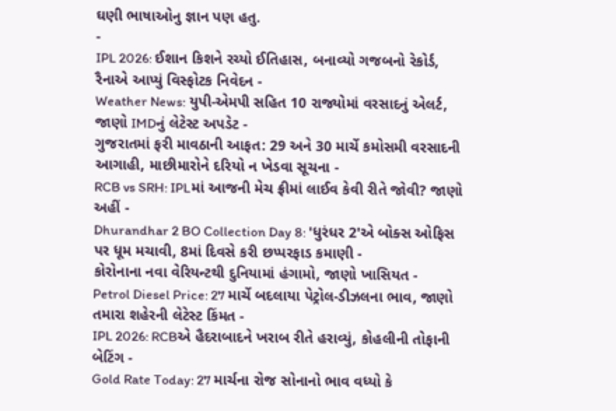ઘણી ભાષાઓનુ જ્ઞાન પણ હતુ.
-
IPL 2026: ઈશાન કિશને રચ્યો ઈતિહાસ, બનાવ્યો ગજબનો રેકોર્ડ, રૈનાએ આપ્યું વિસ્ફોટક નિવેદન -
Weather News: યુપી-એમપી સહિત 10 રાજ્યોમાં વરસાદનું એલર્ટ, જાણો IMDનું લેટેસ્ટ અપડેટ -
ગુજરાતમાં ફરી માવઠાની આફત: 29 અને 30 માર્ચે કમોસમી વરસાદની આગાહી, માછીમારોને દરિયો ન ખેડવા સૂચના -
RCB vs SRH: IPLમાં આજની મેચ ફ્રીમાં લાઈવ કેવી રીતે જોવી? જાણો અહીં -
Dhurandhar 2 BO Collection Day 8: 'ધુરંધર 2'એ બોક્સ ઓફિસ પર ધૂમ મચાવી, 8માં દિવસે કરી છપ્પરફાડ કમાણી -
કોરોનાના નવા વેરિયન્ટથી દુનિયામાં હંગામો, જાણો ખાસિયત -
Petrol Diesel Price: 27 માર્ચે બદલાયા પેટ્રોલ-ડીઝલના ભાવ, જાણો તમારા શહેરની લેટેસ્ટ કિંમત -
IPL 2026: RCBએ હૈદરાબાદને ખરાબ રીતે હરાવ્યું, કોહલીની તોફાની બેટિંગ -
Gold Rate Today: 27 માર્ચના રોજ સોનાનો ભાવ વધ્યો કે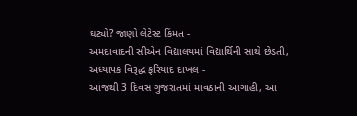ઘટ્યો? જાણો લેટેસ્ટ કિંમત -
અમદાવાદની સીએન વિદ્યાલયમાં વિદ્યાર્થિની સાથે છેડતી, અધ્યાપક વિરૂદ્ધ ફરિયાદ દાખલ -
આજથી 3 દિવસ ગુજરાતમાં માવઠાની આગાહી, આ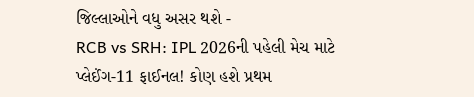જિલ્લાઓને વધુ અસર થશે -
RCB vs SRH: IPL 2026ની પહેલી મેચ માટે પ્લેઈંગ-11 ફાઈનલ! કોણ હશે પ્રથમ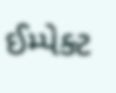ઈમ્પેક્ટ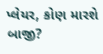પ્લેયર, કોણ મારશે બાજી?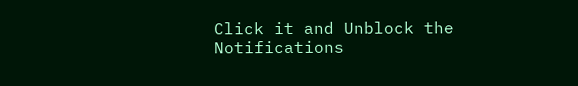Click it and Unblock the Notifications